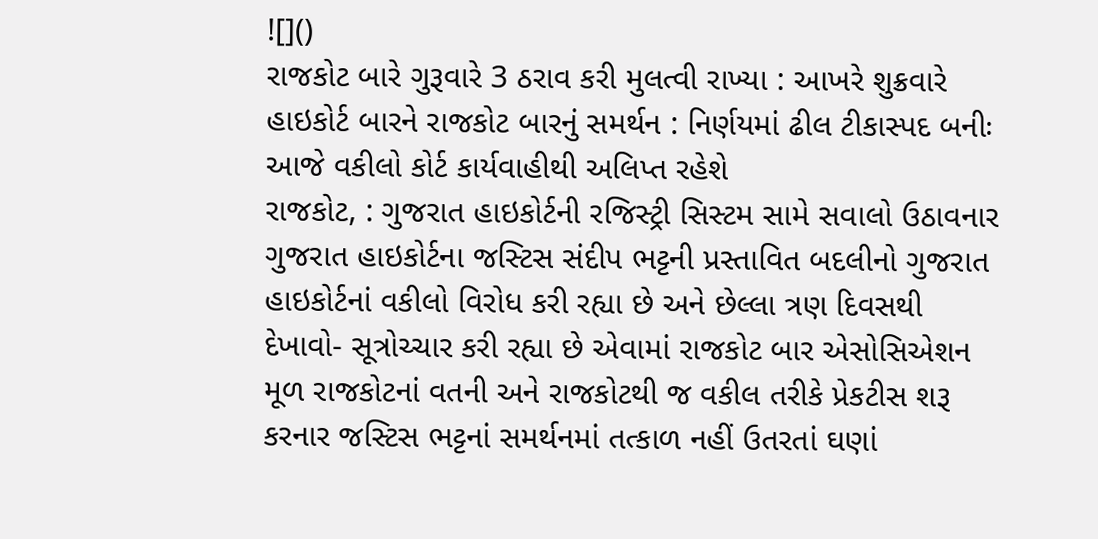![]()
રાજકોટ બારે ગુરૂવારે 3 ઠરાવ કરી મુલત્વી રાખ્યા : આખરે શુક્રવારે હાઇકોર્ટ બારને રાજકોટ બારનું સમર્થન : નિર્ણયમાં ઢીલ ટીકાસ્પદ બનીઃ આજે વકીલો કોર્ટ કાર્યવાહીથી અલિપ્ત રહેશે
રાજકોટ, : ગુજરાત હાઇકોર્ટની રજિસ્ટ્રી સિસ્ટમ સામે સવાલો ઉઠાવનાર ગુજરાત હાઇકોર્ટના જસ્ટિસ સંદીપ ભટ્ટની પ્રસ્તાવિત બદલીનો ગુજરાત હાઇકોર્ટનાં વકીલો વિરોધ કરી રહ્યા છે અને છેલ્લા ત્રણ દિવસથી દેખાવો- સૂત્રોચ્ચાર કરી રહ્યા છે એવામાં રાજકોટ બાર એસોસિએશન મૂળ રાજકોટનાં વતની અને રાજકોટથી જ વકીલ તરીકે પ્રેકટીસ શરૂ કરનાર જસ્ટિસ ભટ્ટનાં સમર્થનમાં તત્કાળ નહીં ઉતરતાં ઘણાં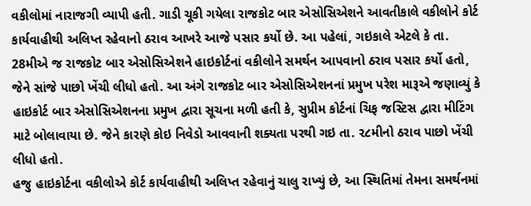વકીલોમાં નારાજગી વ્યાપી હતી. ગાડી ચૂકી ગયેલા રાજકોટ બાર એસોસિએશને આવતીકાલે વકીલોને કોર્ટ કાર્યવાહીથી અલિપ્ત રહેવાનો ઠરાવ આખરે આજે પસાર કર્યો છે. આ પહેલાં, ગઇકાલે એટલે કે તા. 28મીએ જ રાજકોટ બાર એસોસિએશને હાઇકોર્ટનાં વકીલોને સમર્થન આપવાનો ઠરાવ પસાર કર્યો હતો, જેને સાંજે પાછો ખેંચી લીધો હતો. આ અંગે રાજકોટ બાર એસોસિએશનનાં પ્રમુખ પરેશ મારૂએ જણાવ્યું કે હાઇકોર્ટ બાર એસોસિએશનના પ્રમુખ દ્વારા સૂચના મળી હતી કે, સુપ્રીમ કોર્ટનાં ચિફ જસ્ટિસ દ્વારા મીટિંગ માટે બોલાવાયા છે. જેને કારણે કોઇ નિવેડો આવવાની શક્યતા પરથી ગઇ તા. ૨૮મીનો ઠરાવ પાછો ખેંચી લીધો હતો.
હજુ હાઇકોર્ટના વકીલોએ કોર્ટ કાર્યવાહીથી અલિપ્ત રહેવાનું ચાલુ રાખ્યું છે, આ સ્થિતિમાં તેમના સમર્થનમાં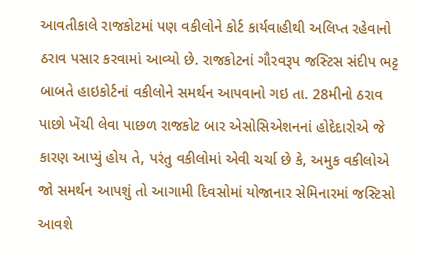આવતીકાલે રાજકોટમાં પણ વકીલોને કોર્ટ કાર્યવાહીથી અલિપ્ત રહેવાનો ઠરાવ પસાર કરવામાં આવ્યો છે. રાજકોટનાં ગૌરવરૂપ જસ્ટિસ સંદીપ ભટ્ટ બાબતે હાઇકોર્ટનાં વકીલોને સમર્થન આપવાનો ગઇ તા. 28મીનો ઠરાવ પાછો ખેંચી લેવા પાછળ રાજકોટ બાર એસોસિએશનનાં હોદેદારોએ જે કારણ આપ્યું હોય તે, પરંતુ વકીલોમાં એવી ચર્ચા છે કે, અમુક વકીલોએ જો સમર્થન આપશું તો આગામી દિવસોમાં યોજાનાર સેમિનારમાં જસ્ટિસો આવશે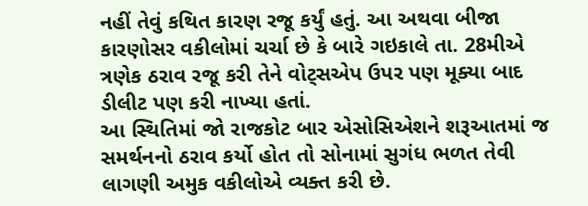નહીં તેવું કથિત કારણ રજૂ કર્યું હતું. આ અથવા બીજા કારણોસર વકીલોમાં ચર્ચા છે કે બારે ગઇકાલે તા. 28મીએ ત્રણેક ઠરાવ રજૂ કરી તેને વોટ્સએપ ઉપર પણ મૂક્યા બાદ ડીલીટ પણ કરી નાખ્યા હતાં.
આ સ્થિતિમાં જો રાજકોટ બાર એસોસિએશને શરૂઆતમાં જ સમર્થનનો ઠરાવ કર્યો હોત તો સોનામાં સુગંધ ભળત તેવી લાગણી અમુક વકીલોએ વ્યક્ત કરી છે.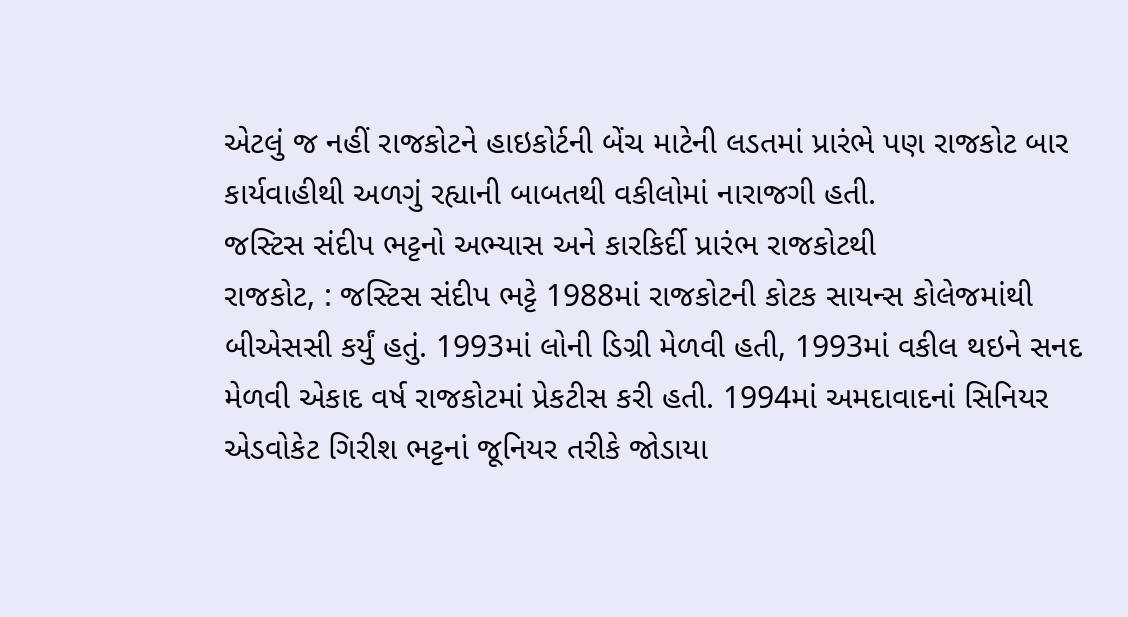એટલું જ નહીં રાજકોટને હાઇકોર્ટની બેંચ માટેની લડતમાં પ્રારંભે પણ રાજકોટ બાર કાર્યવાહીથી અળગું રહ્યાની બાબતથી વકીલોમાં નારાજગી હતી.
જસ્ટિસ સંદીપ ભટ્ટનો અભ્યાસ અને કારકિર્દી પ્રારંભ રાજકોટથી
રાજકોટ, : જસ્ટિસ સંદીપ ભટ્ટે 1988માં રાજકોટની કોટક સાયન્સ કોલેજમાંથી બીએસસી કર્યું હતું. 1993માં લોની ડિગ્રી મેળવી હતી, 1993માં વકીલ થઇને સનદ મેળવી એકાદ વર્ષ રાજકોટમાં પ્રેકટીસ કરી હતી. 1994માં અમદાવાદનાં સિનિયર એડવોકેટ ગિરીશ ભટ્ટનાં જૂનિયર તરીકે જોડાયા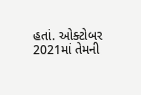હતાં. ઓક્ટોબર 2021માં તેમની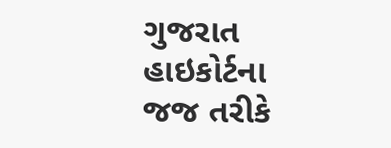ગુજરાત હાઇકોર્ટના જજ તરીકે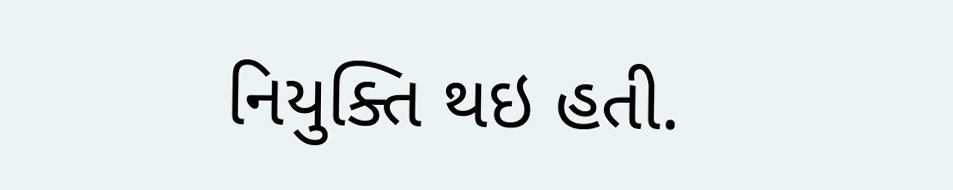નિયુક્તિ થઇ હતી.